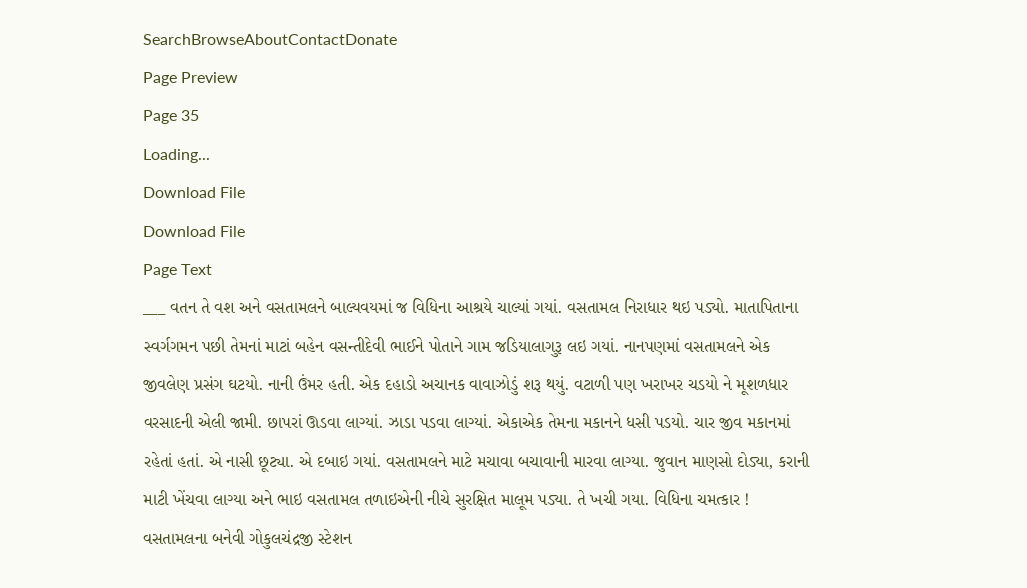SearchBrowseAboutContactDonate
Page Preview
Page 35
Loading...
Download File
Download File
Page Text
___ વતન તે વશ અને વસતામલને બાલ્યવયમાં જ વિધિના આશ્રયે ચાલ્યાં ગયાં. વસતામલ નિરાધાર થઇ પડ્યો. માતાપિતાના સ્વર્ગગમન પછી તેમનાં માટાં બહેન વસન્તીદેવી ભાઈને પોતાને ગામ જડિયાલાગુરૂ લઇ ગયાં. નાનપણમાં વસતામલને એક જીવલેણ પ્રસંગ ઘટયો. નાની ઉંમર હતી. એક દહાડો અચાનક વાવાઝોડું શરૂ થયું. વટાળી પણ ખરાખર ચડયો ને મૂશળધાર વરસાદની એલી જામી. છાપરાં ઊડવા લાગ્યાં. ઝાડા પડવા લાગ્યાં. એકાએક તેમના મકાનને ધસી પડયો. ચાર જીવ મકાનમાં રહેતાં હતાં. એ નાસી છૂટ્યા. એ દબાઇ ગયાં. વસતામલને માટે મચાવા બચાવાની મારવા લાગ્યા. જુવાન માણસો દોડ્યા, કરાની માટી ખેંચવા લાગ્યા અને ભાઇ વસતામલ તળાઇએની નીચે સુરક્ષિત માલૂમ પડ્યા. તે ખચી ગયા. વિધિના ચમત્કાર ! વસતામલના બનેવી ગોકુલચંદ્રજી સ્ટેશન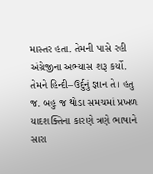માસ્તર હતા. તેમની પાસે રહી અંગ્રેજીના અભ્યાસ શરૂ કર્યો. તેમને હિન્દી–ઉર્દુનું જ્ઞાન તે। હતુ જ. બહુ જ થોડા સમચમાં પ્રખળ યાદશક્તિના કારણે ત્રણે ભાષાને સારા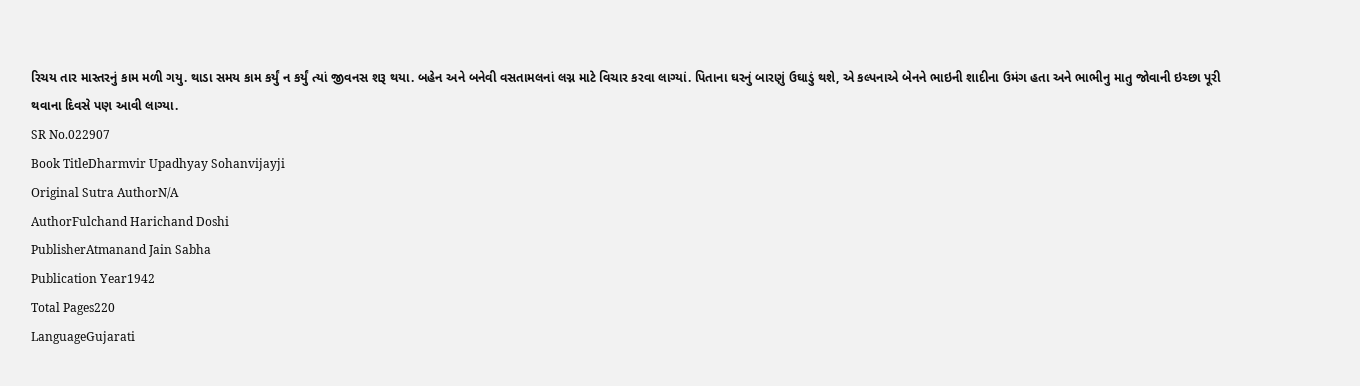રિચય તાર માસ્તરનું કામ મળી ગયુ. થાડા સમય કામ કર્યું ન કર્યું ત્યાં જીવનસ શરૂ થયા. બહેન અને બનેવી વસતામલનાં લગ્ન માટે વિચાર કરવા લાગ્યાં. પિતાના ઘરનું બારણું ઉઘાડું થશે, એ કલ્પનાએ બેનને ભાઇની શાદીના ઉમંગ હતા અને ભાભીનુ માતુ જોવાની ઇચ્છા પૂરી થવાના દિવસે પણ આવી લાગ્યા.
SR No.022907
Book TitleDharmvir Upadhyay Sohanvijayji
Original Sutra AuthorN/A
AuthorFulchand Harichand Doshi
PublisherAtmanand Jain Sabha
Publication Year1942
Total Pages220
LanguageGujarati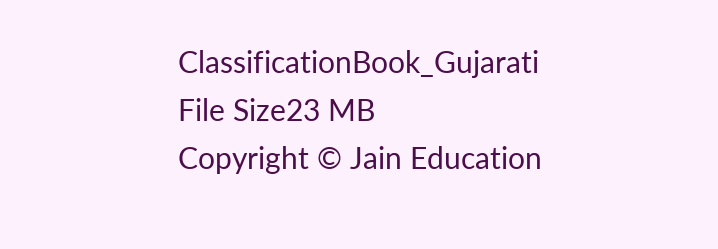ClassificationBook_Gujarati
File Size23 MB
Copyright © Jain Education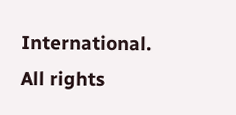International. All rights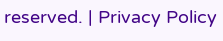reserved. | Privacy Policy